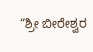“ಶ್ರೀ ಬೀರೇಶ್ವರ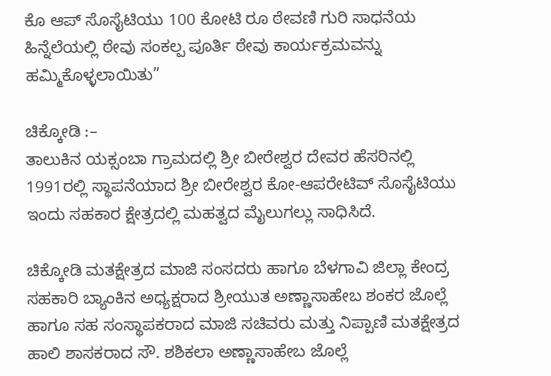ಕೊ ಆಪ್ ಸೊಸೈಟಿಯು 100 ಕೋಟಿ ರೂ ಠೇವಣಿ ಗುರಿ ಸಾಧನೆಯ ಹಿನ್ನೆಲೆಯಲ್ಲಿ ಠೇವು ಸಂಕಲ್ಪ ಪೂರ್ತಿ ಠೇವು ಕಾರ್ಯಕ್ರಮವನ್ನು ಹಮ್ಮಿಕೊಳ್ಳಲಾಯಿತು”

ಚಿಕ್ಕೋಡಿ :–
ತಾಲುಕಿನ ಯಕ್ಸಂಬಾ ಗ್ರಾಮದಲ್ಲಿ ಶ್ರೀ ಬೀರೇಶ್ವರ ದೇವರ ಹೆಸರಿನಲ್ಲಿ 1991ರಲ್ಲಿ ಸ್ಥಾಪನೆಯಾದ ಶ್ರೀ ಬೀರೇಶ್ವರ ಕೋ-ಆಪರೇಟಿವ್ ಸೊಸೈಟಿಯು ಇಂದು ಸಹಕಾರ ಕ್ಷೇತ್ರದಲ್ಲಿ ಮಹತ್ವದ ಮೈಲುಗಲ್ಲು ಸಾಧಿಸಿದೆ.

ಚಿಕ್ಕೋಡಿ ಮತಕ್ಷೇತ್ರದ ಮಾಜಿ ಸಂಸದರು ಹಾಗೂ ಬೆಳಗಾವಿ ಜಿಲ್ಲಾ ಕೇಂದ್ರ ಸಹಕಾರಿ ಬ್ಯಾಂಕಿನ ಅಧ್ಯಕ್ಷರಾದ ಶ್ರೀಯುತ ಅಣ್ಣಾಸಾಹೇಬ ಶಂಕರ ಜೊಲ್ಲೆ ಹಾಗೂ ಸಹ ಸಂಸ್ಥಾಪಕರಾದ ಮಾಜಿ ಸಚಿವರು ಮತ್ತು ನಿಪ್ಪಾಣಿ ಮತಕ್ಷೇತ್ರದ ಹಾಲಿ ಶಾಸಕರಾದ ಸೌ. ಶಶಿಕಲಾ ಅಣ್ಣಾಸಾಹೇಬ ಜೊಲ್ಲೆ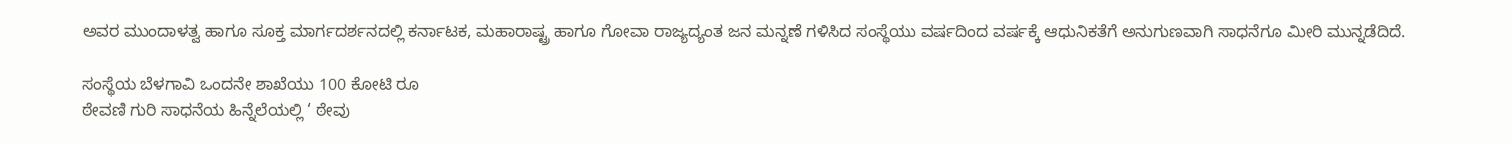ಅವರ ಮುಂದಾಳತ್ವ ಹಾಗೂ ಸೂಕ್ತ ಮಾರ್ಗದರ್ಶನದಲ್ಲಿ ಕರ್ನಾಟಕ, ಮಹಾರಾಷ್ಟ್ರ ಹಾಗೂ ಗೋವಾ ರಾಜ್ಯದ್ಯಂತ ಜನ ಮನ್ನಣೆ ಗಳಿಸಿದ ಸಂಸ್ಥೆಯು ವರ್ಷದಿಂದ ವರ್ಷಕ್ಕೆ ಆಧುನಿಕತೆಗೆ ಅನುಗುಣವಾಗಿ ಸಾಧನೆಗೂ ಮೀರಿ ಮುನ್ನಡೆದಿದೆ.

ಸಂಸ್ಥೆಯ ಬೆಳಗಾವಿ ಒಂದನೇ ಶಾಖೆಯು 100 ಕೋಟಿ ರೂ
ಠೇವಣಿ ಗುರಿ ಸಾಧನೆಯ ಹಿನ್ನೆಲೆಯಲ್ಲಿ ‘ ಠೇವು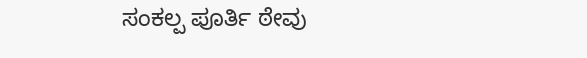ಸಂಕಲ್ಪ ಪೂರ್ತಿ ಠೇವು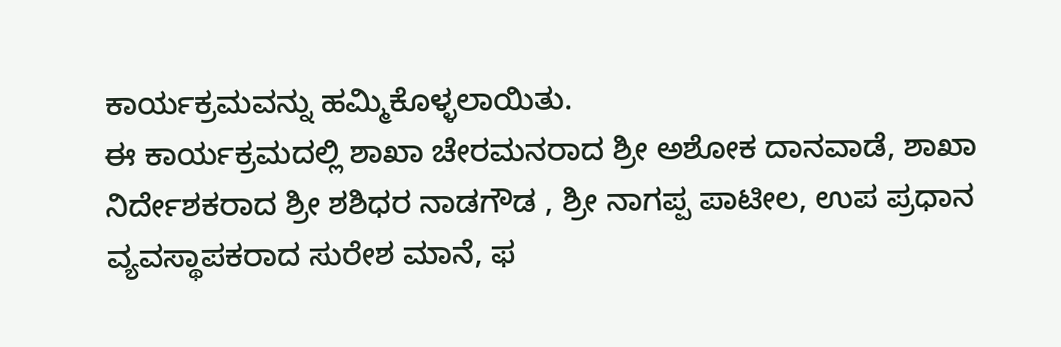ಕಾರ್ಯಕ್ರಮವನ್ನು ಹಮ್ಮಿಕೊಳ್ಳಲಾಯಿತು.
ಈ ಕಾರ್ಯಕ್ರಮದಲ್ಲಿ ಶಾಖಾ ಚೇರಮನರಾದ ಶ್ರೀ ಅಶೋಕ ದಾನವಾಡೆ, ಶಾಖಾ ನಿರ್ದೇಶಕರಾದ ಶ್ರೀ ಶಶಿಧರ ನಾಡಗೌಡ , ಶ್ರೀ ನಾಗಪ್ಪ ಪಾಟೀಲ, ಉಪ ಪ್ರಧಾನ ವ್ಯವಸ್ಥಾಪಕರಾದ ಸುರೇಶ ಮಾನೆ, ಫ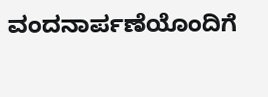ವಂದನಾರ್ಪಣೆಯೊಂದಿಗೆ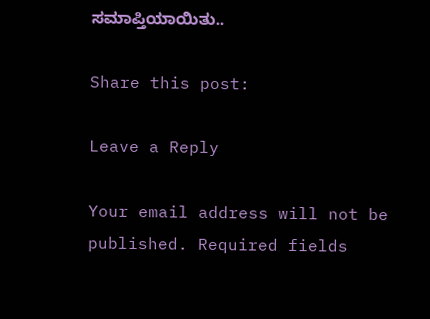ಸಮಾಪ್ತಿಯಾಯಿತು..

Share this post:

Leave a Reply

Your email address will not be published. Required fields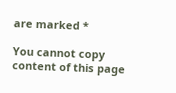are marked *

You cannot copy content of this page